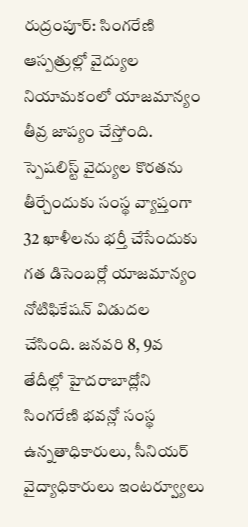రుద్రంపూర్: సింగరేణి ఆస్పత్రుల్లో వైద్యుల నియామకంలో యాజమాన్యం తీవ్ర జాప్యం చేస్తోంది. స్పెషలిస్ట్ వైద్యుల కొరతను తీర్చేందుకు సంస్థ వ్యాప్తంగా 32 ఖాళీలను భర్తీ చేసేందుకు గత డిసెంబర్లో యాజమాన్యం నోటిఫికేషన్ విడుదల చేసింది. జనవరి 8, 9వ తేదీల్లో హైదరాబాద్లోని సింగరేణి భవన్లో సంస్థ ఉన్నతాధికారులు, సీనియర్ వైద్యాధికారులు ఇంటర్వ్యూలు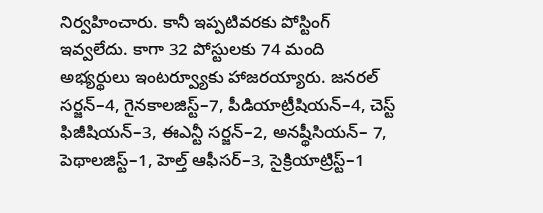నిర్వహించారు. కానీ ఇప్పటివరకు పోస్టింగ్ ఇవ్వలేదు. కాగా 32 పోస్టులకు 74 మంది అభ్యర్థులు ఇంటర్వ్యూకు హాజరయ్యారు. జనరల్ సర్జన్–4, గైనకాలజిస్ట్–7, పీడియాట్రీషియన్–4, చెస్ట్ ఫిజీషియన్–3, ఈఎన్టీ సర్జన్–2, అనష్థీసియన్– 7, పెథాలజిస్ట్–1, హెల్త్ ఆఫీసర్–3, సైక్రియాట్రిస్ట్–1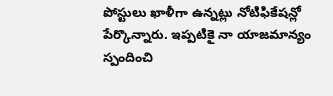పోస్టులు ఖాళీగా ఉన్నట్లు నోటిఫికేషన్లో పేర్కొన్నారు. ఇప్పటికై నా యాజమాన్యం స్పందించి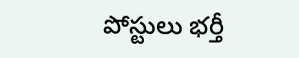పోస్టులు భర్తీ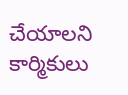చేయాలని కార్మికులు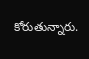కోరుతున్నారు.